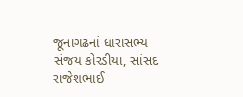જૂનાગઢનાં ધારાસભ્ય સંજય કોરડીયા, સાંસદ રાજેશભાઈ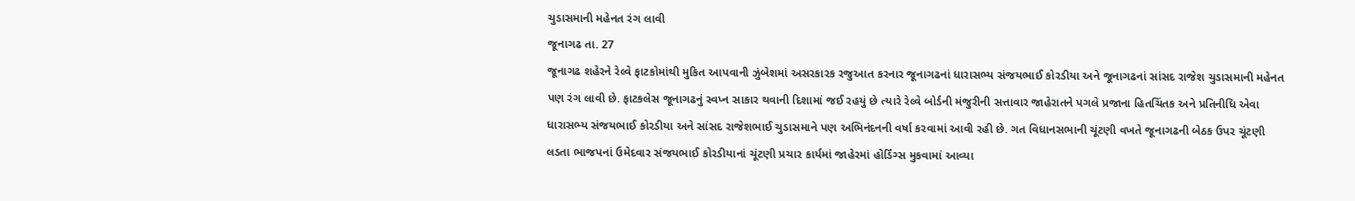ચુડાસમાની મહેનત રંગ લાવી
જૂનાગઢ તા. 27
જૂનાગઢ શહેરને રેલ્વે ફાટકોમાંથી મુકિત આપવાની ઝુંબેશમાં અસરકારક રજુઆત કરનાર જૂનાગઢનાં ધારાસભ્ય સંજયભાઈ કોરડીયા અને જૂનાગઢનાં સાંસદ રાજેશ ચુડાસમાની મહેનત પણ રંગ લાવી છે. ફાટકલેસ જૂનાગઢનું સ્વપ્ન સાકાર થવાની દિશામાં જઈ રહયું છે ત્યારે રેલ્વે બોર્ડની મંજુરીની સત્તાવાર જાહેરાતને પગલે પ્રજાના હિતચિંતક અને પ્રતિનીધિ એવા ધારાસભ્ય સંજયભાઈ કોરડીયા અને સાંસદ રાજેશભાઈ ચુડાસમાને પણ અભિનંદનની વર્ષા કરવામાં આવી રહી છે. ગત વિધાનસભાની ચૂંટણી વખતે જૂનાગઢની બેઠક ઉપર ચૂંટણી લડતા ભાજપનાં ઉમેદવાર સંજયભાઈ કોરડીયાનાં ચૂંટણી પ્રચાર કાર્યમાં જાહેરમાં હોર્ડિંગ્સ મુકવામાં આવ્યા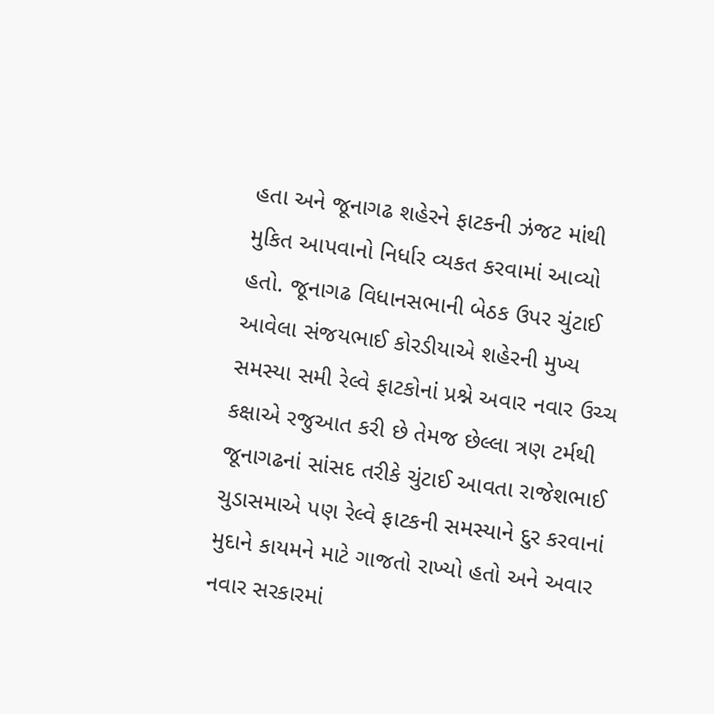હતા અને જૂનાગઢ શહેરને ફાટકની ઝંજટ માંથી મુકિત આપવાનો નિર્ધાર વ્યકત કરવામાં આવ્યો હતો. જૂનાગઢ વિધાનસભાની બેઠક ઉપર ચુંટાઈ આવેલા સંજયભાઈ કોરડીયાએ શહેરની મુખ્ય સમસ્યા સમી રેલ્વે ફાટકોનાં પ્રશ્ને અવાર નવાર ઉચ્ચ કક્ષાએ રજુઆત કરી છે તેમજ છેલ્લા ત્રણ ટર્મથી જૂનાગઢનાં સાંસદ તરીકે ચુંટાઈ આવતા રાજેશભાઈ ચુડાસમાએ પણ રેલ્વે ફાટકની સમસ્યાને દુર કરવાનાં મુદાને કાયમને માટે ગાજતો રાખ્યો હતો અને અવાર નવાર સરકારમાં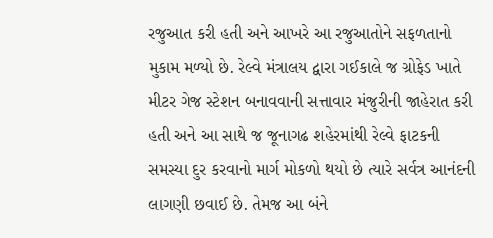રજુઆત કરી હતી અને આખરે આ રજુઆતોને સફળતાનો મુકામ મળ્યો છે. રેલ્વે મંત્રાલય દ્વારા ગઈકાલે જ ગ્રોફેડ ખાતે મીટર ગેજ સ્ટેશન બનાવવાની સત્તાવાર મંજુરીની જાહેરાત કરી હતી અને આ સાથે જ જૂનાગઢ શહેરમાંથી રેલ્વે ફાટકની સમસ્યા દુર કરવાનો માર્ગ મોકળો થયો છે ત્યારે સર્વત્ર આનંદની લાગણી છવાઈ છે. તેમજ આ બંને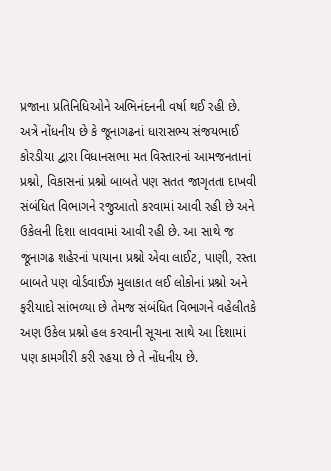પ્રજાના પ્રતિનિધિઓને અભિનંદનની વર્ષા થઈ રહી છે.
અત્રે નોંધનીય છે કે જૂનાગઢનાં ધારાસભ્ય સંજયભાઈ કોરડીયા દ્વારા વિધાનસભા મત વિસ્તારનાં આમજનતાનાં પ્રશ્નો, વિકાસનાં પ્રશ્નો બાબતે પણ સતત જાગૃતતા દાખવી સંબંધિત વિભાગને રજુઆતો કરવામાં આવી રહી છે અને ઉકેલની દિશા લાવવામાં આવી રહી છે. આ સાથે જ જૂનાગઢ શહેરનાં પાયાના પ્રશ્નો એવા લાઈટ, પાણી, રસ્તા બાબતે પણ વોર્ડવાઈઝ મુલાકાત લઈ લોકોનાં પ્રશ્નો અને ફરીયાદો સાંભળ્યા છે તેમજ સંબંધિત વિભાગને વહેલીતકે અણ ઉકેલ પ્રશ્નો હલ કરવાની સૂચના સાથે આ દિશામાં પણ કામગીરી કરી રહયા છે તે નોંધનીય છે.